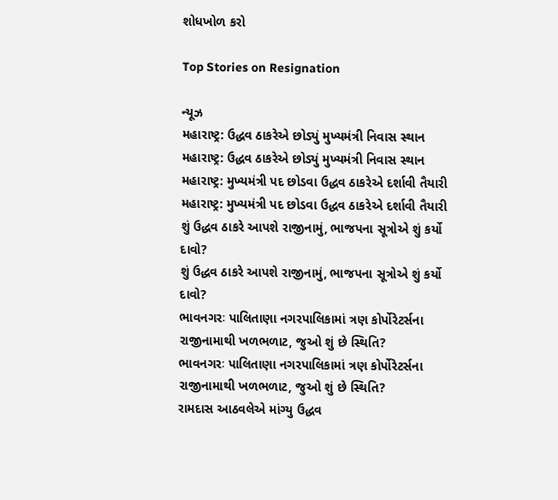શોધખોળ કરો

Top Stories on Resignation

ન્યૂઝ
મહારાષ્ટ્ર: ઉદ્ધવ ઠાકરેએ છોડ્યું મુખ્યમંત્રી નિવાસ સ્થાન
મહારાષ્ટ્ર: ઉદ્ધવ ઠાકરેએ છોડ્યું મુખ્યમંત્રી નિવાસ સ્થાન
મહારાષ્ટ્ર: મુખ્યમંત્રી પદ છોડવા ઉદ્ધવ ઠાકરેએ દર્શાવી તૈયારી
મહારાષ્ટ્ર: મુખ્યમંત્રી પદ છોડવા ઉદ્ધવ ઠાકરેએ દર્શાવી તૈયારી
શું ઉદ્ધવ ઠાકરે આપશે રાજીનામું, ભાજપના સૂત્રોએ શું કર્યો દાવો?
શું ઉદ્ધવ ઠાકરે આપશે રાજીનામું, ભાજપના સૂત્રોએ શું કર્યો દાવો?
ભાવનગરઃ પાલિતાણા નગરપાલિકામાં ત્રણ કોર્પોરેટર્સના રાજીનામાથી ખળભળાટ, જુઓ શું છે સ્થિતિ?
ભાવનગરઃ પાલિતાણા નગરપાલિકામાં ત્રણ કોર્પોરેટર્સના રાજીનામાથી ખળભળાટ, જુઓ શું છે સ્થિતિ?
રામદાસ આઠવલેએ માંગ્યુ ઉદ્ધવ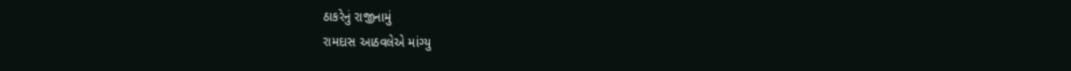ઠાકરેનું રાજીનામું
રામદાસ આઠવલેએ માંગ્યુ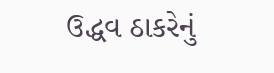ઉદ્ધવ ઠાકરેનું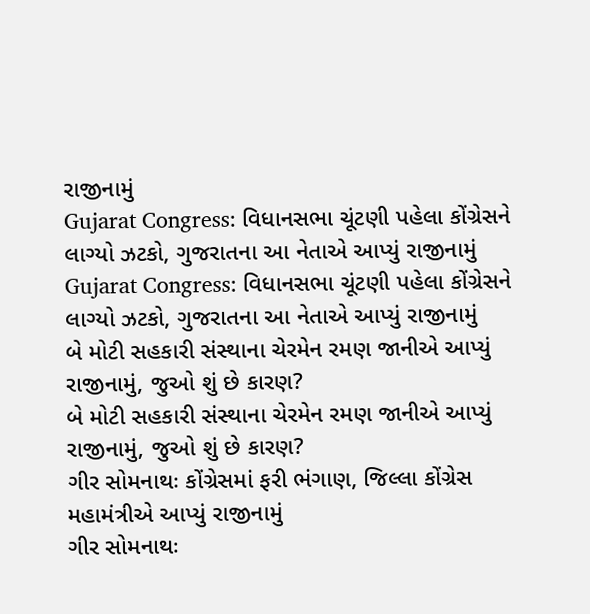રાજીનામું
Gujarat Congress: વિધાનસભા ચૂંટણી પહેલા કોંગ્રેસને લાગ્યો ઝટકો, ગુજરાતના આ નેતાએ આપ્યું રાજીનામું
Gujarat Congress: વિધાનસભા ચૂંટણી પહેલા કોંગ્રેસને લાગ્યો ઝટકો, ગુજરાતના આ નેતાએ આપ્યું રાજીનામું
બે મોટી સહકારી સંસ્થાના ચેરમેન રમણ જાનીએ આપ્યું રાજીનામું, જુઓ શું છે કારણ?
બે મોટી સહકારી સંસ્થાના ચેરમેન રમણ જાનીએ આપ્યું રાજીનામું, જુઓ શું છે કારણ?
ગીર સોમનાથઃ કોંગ્રેસમાં ફરી ભંગાણ, જિલ્લા કોંગ્રેસ મહામંત્રીએ આપ્યું રાજીનામું
ગીર સોમનાથઃ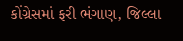કોંગ્રેસમાં ફરી ભંગાણ, જિલ્લા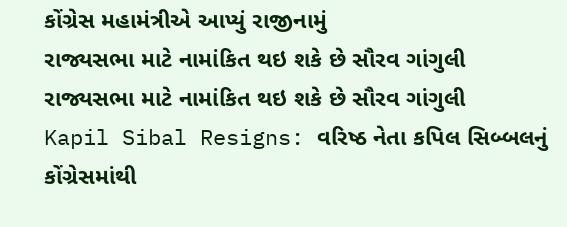કોંગ્રેસ મહામંત્રીએ આપ્યું રાજીનામું
રાજ્યસભા માટે નામાંકિત થઇ શકે છે સૌરવ ગાંગુલી
રાજ્યસભા માટે નામાંકિત થઇ શકે છે સૌરવ ગાંગુલી
Kapil Sibal Resigns: વરિષ્ઠ નેતા કપિલ સિબ્બલનું કોંગ્રેસમાંથી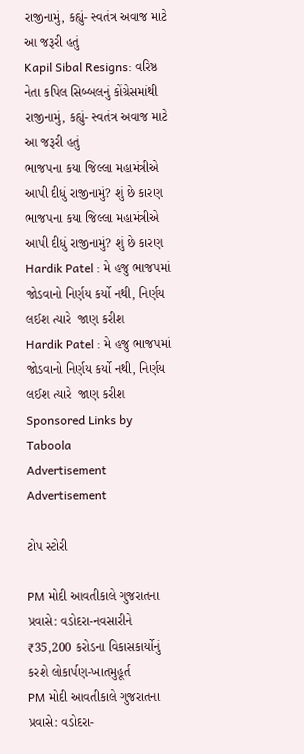રાજીનામું, કહ્યું- સ્વતંત્ર અવાજ માટે આ જરૂરી હતું
Kapil Sibal Resigns: વરિષ્ઠ નેતા કપિલ સિબ્બલનું કોંગ્રેસમાંથી રાજીનામું, કહ્યું- સ્વતંત્ર અવાજ માટે આ જરૂરી હતું
ભાજપના કયા જિલ્લા મહામંત્રીએ આપી દીધું રાજીનામું? શું છે કારણ
ભાજપના કયા જિલ્લા મહામંત્રીએ આપી દીધું રાજીનામું? શું છે કારણ
Hardik Patel : મે હજુ ભાજપમાં જોડવાનો નિર્ણય કર્યો નથી, નિર્ણય લઈશ ત્યારે  જાણ કરીશ
Hardik Patel : મે હજુ ભાજપમાં જોડવાનો નિર્ણય કર્યો નથી, નિર્ણય લઈશ ત્યારે  જાણ કરીશ
Sponsored Links by Taboola
Advertisement
Advertisement

ટોપ સ્ટોરી

PM મોદી આવતીકાલે ગુજરાતના પ્રવાસે: વડોદરા-નવસારીને ₹35,200 કરોડના વિકાસકાર્યોનું કરશે લોકાર્પણ-ખાતમુહૂર્ત
PM મોદી આવતીકાલે ગુજરાતના પ્રવાસે: વડોદરા-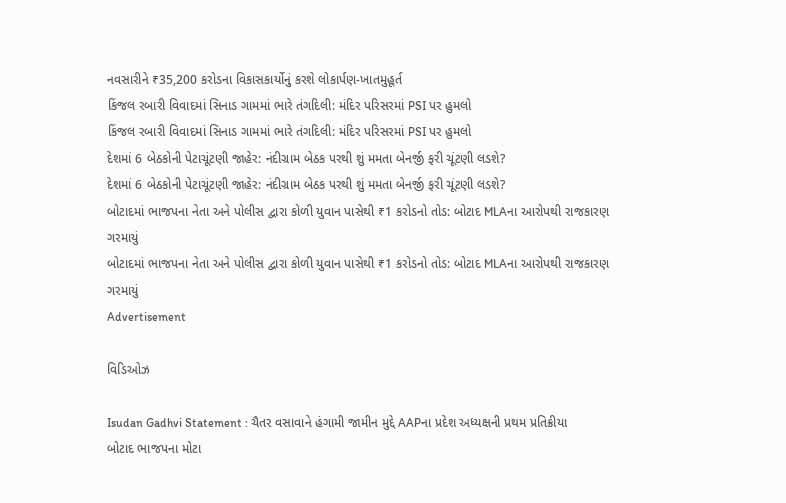નવસારીને ₹35,200 કરોડના વિકાસકાર્યોનું કરશે લોકાર્પણ-ખાતમુહૂર્ત
કિંજલ રબારી વિવાદમાં સિનાડ ગામમાં ભારે તંગદિલી: મંદિર પરિસરમાં PSI પર હુમલો
કિંજલ રબારી વિવાદમાં સિનાડ ગામમાં ભારે તંગદિલી: મંદિર પરિસરમાં PSI પર હુમલો
દેશમાં 6 બેઠકોની પેટાચૂંટણી જાહેર: નંદીગ્રામ બેઠક પરથી શું મમતા બેનર્જી ફરી ચૂંટણી લડશે?
દેશમાં 6 બેઠકોની પેટાચૂંટણી જાહેર: નંદીગ્રામ બેઠક પરથી શું મમતા બેનર્જી ફરી ચૂંટણી લડશે?
બોટાદમાં ભાજપના નેતા અને પોલીસ દ્વારા કોળી યુવાન પાસેથી ₹1 કરોડનો તોડ: બોટાદ MLAના આરોપથી રાજકારણ ગરમાયું
બોટાદમાં ભાજપના નેતા અને પોલીસ દ્વારા કોળી યુવાન પાસેથી ₹1 કરોડનો તોડ: બોટાદ MLAના આરોપથી રાજકારણ ગરમાયું
Advertisement

વિડિઓઝ

Isudan Gadhvi Statement : ચૈતર વસાવાને હંગામી જામીન મુદ્દે AAPના પ્રદેશ અધ્યક્ષની પ્રથમ પ્રતિક્રીયા
બોટાદ ભાજપના મોટા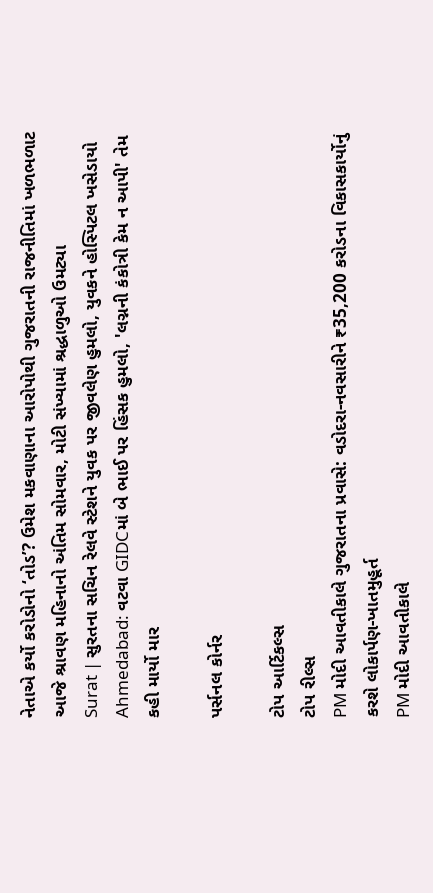નેતાએ કર્યો કરોડોનો ‘તોડ’? ઉમેશ મકવાણાના આરોપોથી ગુજરાતની રાજનીતિમાં ખળભળાટ
આજે શ્રાવણ મહિનાનો અંતિમ સોમવાર, મોટી સંખ્યામાં શ્રદ્ધાળુઓ ઉમટ્યા
Surat | સુરતના સચિન રેલવે સ્ટેશને યુવક પર જીવલેણ હુમલો, યુવકને હોસ્પિટલ ખસેડાયો
Ahmedabad: વટવા GIDCમાં બે ભાઈ પર હિંસક હુમલો, 'લગ્નની કંકોત્રી કેમ ન આપી' તેમ કહી માર્યો માર

પર્સનલ કોર્નર

ટોપ આર્ટિકલ્સ
ટોપ રીલ્સ
PM મોદી આવતીકાલે ગુજરાતના પ્રવાસે: વડોદરા-નવસારીને ₹35,200 કરોડના વિકાસકાર્યોનું કરશે લોકાર્પણ-ખાતમુહૂર્ત
PM મોદી આવતીકાલે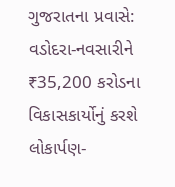ગુજરાતના પ્રવાસે: વડોદરા-નવસારીને ₹35,200 કરોડના વિકાસકાર્યોનું કરશે લોકાર્પણ-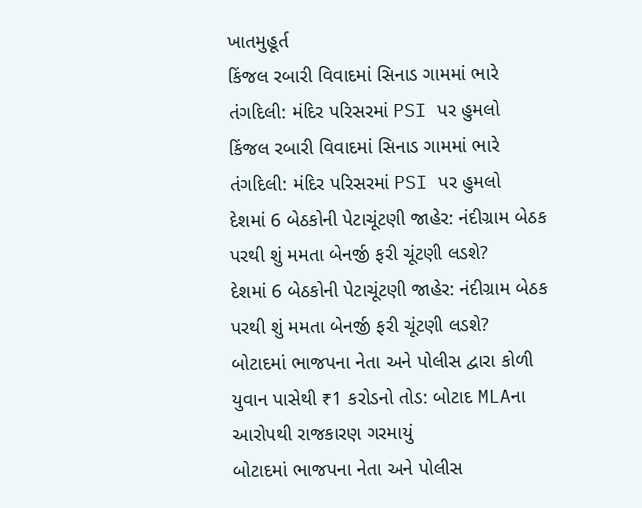ખાતમુહૂર્ત
કિંજલ રબારી વિવાદમાં સિનાડ ગામમાં ભારે તંગદિલી: મંદિર પરિસરમાં PSI પર હુમલો
કિંજલ રબારી વિવાદમાં સિનાડ ગામમાં ભારે તંગદિલી: મંદિર પરિસરમાં PSI પર હુમલો
દેશમાં 6 બેઠકોની પેટાચૂંટણી જાહેર: નંદીગ્રામ બેઠક પરથી શું મમતા બેનર્જી ફરી ચૂંટણી લડશે?
દેશમાં 6 બેઠકોની પેટાચૂંટણી જાહેર: નંદીગ્રામ બેઠક પરથી શું મમતા બેનર્જી ફરી ચૂંટણી લડશે?
બોટાદમાં ભાજપના નેતા અને પોલીસ દ્વારા કોળી યુવાન પાસેથી ₹1 કરોડનો તોડ: બોટાદ MLAના આરોપથી રાજકારણ ગરમાયું
બોટાદમાં ભાજપના નેતા અને પોલીસ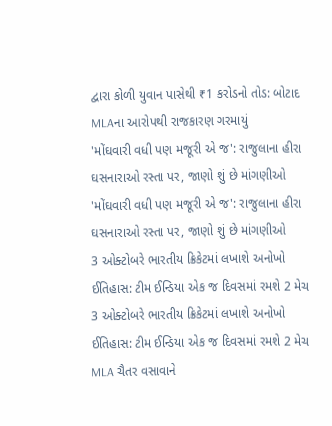દ્વારા કોળી યુવાન પાસેથી ₹1 કરોડનો તોડ: બોટાદ MLAના આરોપથી રાજકારણ ગરમાયું
'મોંઘવારી વધી પણ મજૂરી એ જ': રાજુલાના હીરા ઘસનારાઓ રસ્તા પર, જાણો શું છે માંગણીઓ
'મોંઘવારી વધી પણ મજૂરી એ જ': રાજુલાના હીરા ઘસનારાઓ રસ્તા પર, જાણો શું છે માંગણીઓ
3 ઓક્ટોબરે ભારતીય ક્રિકેટમાં લખાશે અનોખો ઈતિહાસ: ટીમ ઈન્ડિયા એક જ દિવસમાં રમશે 2 મેચ
3 ઓક્ટોબરે ભારતીય ક્રિકેટમાં લખાશે અનોખો ઈતિહાસ: ટીમ ઈન્ડિયા એક જ દિવસમાં રમશે 2 મેચ
MLA ચૈતર વસાવાને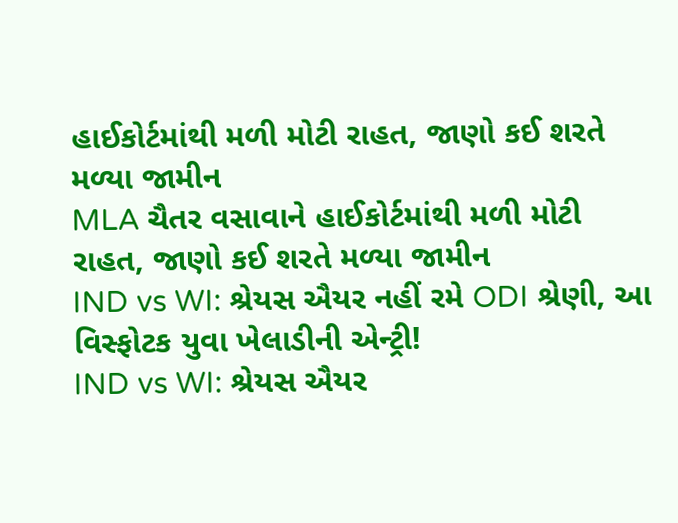હાઈકોર્ટમાંથી મળી મોટી રાહત, જાણો કઈ શરતે મળ્યા જામીન
MLA ચૈતર વસાવાને હાઈકોર્ટમાંથી મળી મોટી રાહત, જાણો કઈ શરતે મળ્યા જામીન
IND vs WI: શ્રેયસ ઐયર નહીં રમે ODI શ્રેણી, આ વિસ્ફોટક યુવા ખેલાડીની એન્ટ્રી!
IND vs WI: શ્રેયસ ઐયર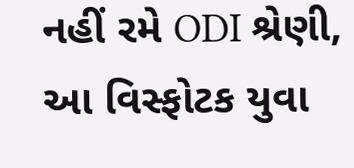નહીં રમે ODI શ્રેણી, આ વિસ્ફોટક યુવા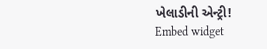ખેલાડીની એન્ટ્રી!
Embed widget